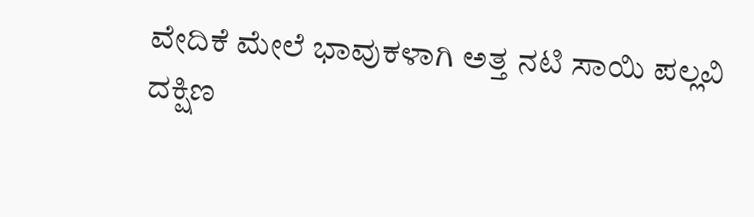ವೇದಿಕೆ ಮೇಲೆ ಭಾವುಕಳಾಗಿ ಅತ್ತ ನಟಿ ಸಾಯಿ ಪಲ್ಲವಿ
ದಕ್ಷಿಣ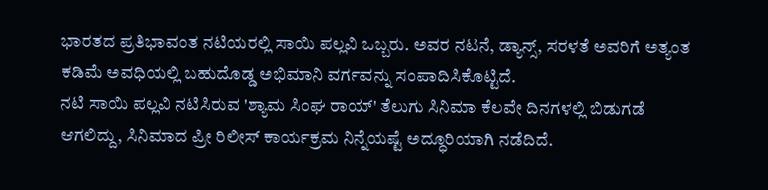ಭಾರತದ ಪ್ರತಿಭಾವಂತ ನಟಿಯರಲ್ಲಿ ಸಾಯಿ ಪಲ್ಲವಿ ಒಬ್ಬರು. ಅವರ ನಟನೆ, ಡ್ಯಾನ್ಸ್, ಸರಳತೆ ಅವರಿಗೆ ಅತ್ಯಂತ ಕಡಿಮೆ ಅವಧಿಯಲ್ಲಿ ಬಹುದೊಡ್ಡ ಅಭಿಮಾನಿ ವರ್ಗವನ್ನು ಸಂಪಾದಿಸಿಕೊಟ್ಟಿದೆ.
ನಟಿ ಸಾಯಿ ಪಲ್ಲವಿ ನಟಿಸಿರುವ 'ಶ್ಯಾಮ ಸಿಂಘ ರಾಯ್' ತೆಲುಗು ಸಿನಿಮಾ ಕೆಲವೇ ದಿನಗಳಲ್ಲಿ ಬಿಡುಗಡೆ ಆಗಲಿದ್ದು, ಸಿನಿಮಾದ ಪ್ರೀ ರಿಲೀಸ್ ಕಾರ್ಯಕ್ರಮ ನಿನ್ನೆಯಷ್ಟೆ ಅದ್ಧೂರಿಯಾಗಿ ನಡೆದಿದೆ.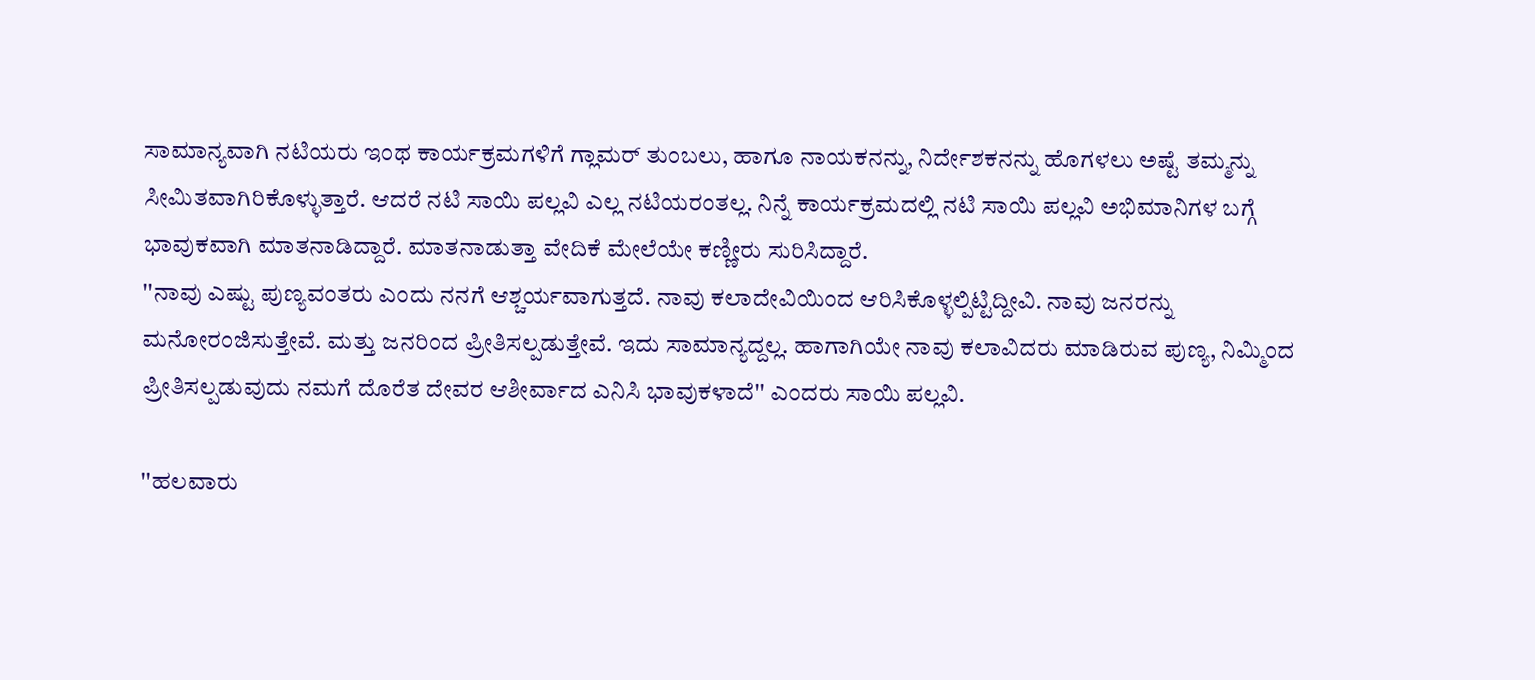ಸಾಮಾನ್ಯವಾಗಿ ನಟಿಯರು ಇಂಥ ಕಾರ್ಯಕ್ರಮಗಳಿಗೆ ಗ್ಲಾಮರ್ ತುಂಬಲು, ಹಾಗೂ ನಾಯಕನನ್ನು, ನಿರ್ದೇಶಕನನ್ನು ಹೊಗಳಲು ಅಷ್ಟೆ ತಮ್ಮನ್ನು ಸೀಮಿತವಾಗಿರಿಕೊಳ್ಳುತ್ತಾರೆ. ಆದರೆ ನಟಿ ಸಾಯಿ ಪಲ್ಲವಿ ಎಲ್ಲ ನಟಿಯರಂತಲ್ಲ. ನಿನ್ನೆ ಕಾರ್ಯಕ್ರಮದಲ್ಲಿ ನಟಿ ಸಾಯಿ ಪಲ್ಲವಿ ಅಭಿಮಾನಿಗಳ ಬಗ್ಗೆ ಭಾವುಕವಾಗಿ ಮಾತನಾಡಿದ್ದಾರೆ. ಮಾತನಾಡುತ್ತಾ ವೇದಿಕೆ ಮೇಲೆಯೇ ಕಣ್ಣೀರು ಸುರಿಸಿದ್ದಾರೆ.
''ನಾವು ಎಷ್ಟು ಪುಣ್ಯವಂತರು ಎಂದು ನನಗೆ ಆಶ್ಚರ್ಯವಾಗುತ್ತದೆ. ನಾವು ಕಲಾದೇವಿಯಿಂದ ಆರಿಸಿಕೊಳ್ಳಲ್ಪಿಟ್ಟಿದ್ದೀವಿ. ನಾವು ಜನರನ್ನು ಮನೋರಂಜಿಸುತ್ತೇವೆ. ಮತ್ತು ಜನರಿಂದ ಪ್ರೀತಿಸಲ್ಪಡುತ್ತೇವೆ. ಇದು ಸಾಮಾನ್ಯದ್ದಲ್ಲ. ಹಾಗಾಗಿಯೇ ನಾವು ಕಲಾವಿದರು ಮಾಡಿರುವ ಪುಣ್ಯ, ನಿಮ್ಮಿಂದ ಪ್ರೀತಿಸಲ್ಪಡುವುದು ನಮಗೆ ದೊರೆತ ದೇವರ ಆಶೀರ್ವಾದ ಎನಿಸಿ ಭಾವುಕಳಾದೆ'' ಎಂದರು ಸಾಯಿ ಪಲ್ಲವಿ.

''ಹಲವಾರು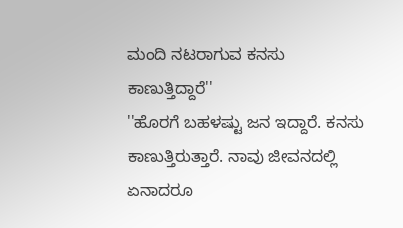ಮಂದಿ ನಟರಾಗುವ ಕನಸು ಕಾಣುತ್ತಿದ್ದಾರೆ''
''ಹೊರಗೆ ಬಹಳಷ್ಟು ಜನ ಇದ್ದಾರೆ. ಕನಸು ಕಾಣುತ್ತಿರುತ್ತಾರೆ. ನಾವು ಜೀವನದಲ್ಲಿ ಏನಾದರೂ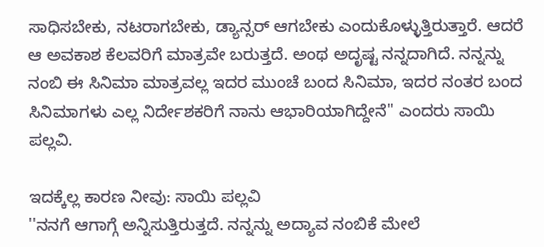ಸಾಧಿಸಬೇಕು, ನಟರಾಗಬೇಕು, ಡ್ಯಾನ್ಸರ್ ಆಗಬೇಕು ಎಂದುಕೊಳ್ಳುತ್ತಿರುತ್ತಾರೆ. ಆದರೆ ಆ ಅವಕಾಶ ಕೆಲವರಿಗೆ ಮಾತ್ರವೇ ಬರುತ್ತದೆ. ಅಂಥ ಅದೃಷ್ಟ ನನ್ನದಾಗಿದೆ. ನನ್ನನ್ನು ನಂಬಿ ಈ ಸಿನಿಮಾ ಮಾತ್ರವಲ್ಲ ಇದರ ಮುಂಚೆ ಬಂದ ಸಿನಿಮಾ, ಇದರ ನಂತರ ಬಂದ ಸಿನಿಮಾಗಳು ಎಲ್ಲ ನಿರ್ದೇಶಕರಿಗೆ ನಾನು ಆಭಾರಿಯಾಗಿದ್ದೇನೆ'' ಎಂದರು ಸಾಯಿ ಪಲ್ಲವಿ.

ಇದಕ್ಕೆಲ್ಲ ಕಾರಣ ನೀವು: ಸಾಯಿ ಪಲ್ಲವಿ
''ನನಗೆ ಆಗಾಗ್ಗೆ ಅನ್ನಿಸುತ್ತಿರುತ್ತದೆ. ನನ್ನನ್ನು ಅದ್ಯಾವ ನಂಬಿಕೆ ಮೇಲೆ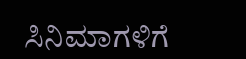ಸಿನಿಮಾಗಳಿಗೆ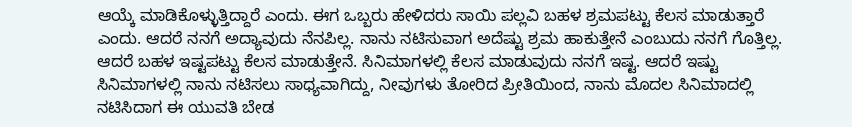ಆಯ್ಕೆ ಮಾಡಿಕೊಳ್ಳುತ್ತಿದ್ದಾರೆ ಎಂದು. ಈಗ ಒಬ್ಬರು ಹೇಳಿದರು ಸಾಯಿ ಪಲ್ಲವಿ ಬಹಳ ಶ್ರಮಪಟ್ಟು ಕೆಲಸ ಮಾಡುತ್ತಾರೆ ಎಂದು. ಆದರೆ ನನಗೆ ಅದ್ಯಾವುದು ನೆನಪಿಲ್ಲ. ನಾನು ನಟಿಸುವಾಗ ಅದೆಷ್ಟು ಶ್ರಮ ಹಾಕುತ್ತೇನೆ ಎಂಬುದು ನನಗೆ ಗೊತ್ತಿಲ್ಲ. ಆದರೆ ಬಹಳ ಇಷ್ಟಪಟ್ಟು ಕೆಲಸ ಮಾಡುತ್ತೇನೆ. ಸಿನಿಮಾಗಳಲ್ಲಿ ಕೆಲಸ ಮಾಡುವುದು ನನಗೆ ಇಷ್ಟ. ಆದರೆ ಇಷ್ಟು ಸಿನಿಮಾಗಳಲ್ಲಿ ನಾನು ನಟಿಸಲು ಸಾಧ್ಯವಾಗಿದ್ದು, ನೀವುಗಳು ತೋರಿದ ಪ್ರೀತಿಯಿಂದ, ನಾನು ಮೊದಲ ಸಿನಿಮಾದಲ್ಲಿ ನಟಿಸಿದಾಗ ಈ ಯುವತಿ ಬೇಡ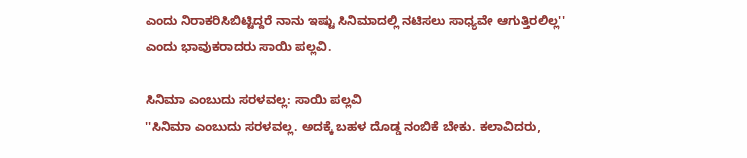ಎಂದು ನಿರಾಕರಿಸಿಬಿಟ್ಟಿದ್ದರೆ ನಾನು ಇಷ್ಟು ಸಿನಿಮಾದಲ್ಲಿ ನಟಿಸಲು ಸಾಧ್ಯವೇ ಆಗುತ್ತಿರಲಿಲ್ಲ'' ಎಂದು ಭಾವುಕರಾದರು ಸಾಯಿ ಪಲ್ಲವಿ.

ಸಿನಿಮಾ ಎಂಬುದು ಸರಳವಲ್ಲ: ಸಾಯಿ ಪಲ್ಲವಿ
''ಸಿನಿಮಾ ಎಂಬುದು ಸರಳವಲ್ಲ. ಅದಕ್ಕೆ ಬಹಳ ದೊಡ್ಡ ನಂಬಿಕೆ ಬೇಕು. ಕಲಾವಿದರು,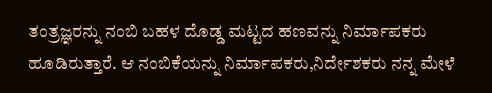ತಂತ್ರಜ್ಞರನ್ನು ನಂಬಿ ಬಹಳ ದೊಡ್ಡ ಮಟ್ಟದ ಹಣವನ್ನು ನಿರ್ಮಾಪಕರು ಹೂಡಿರುತ್ತಾರೆ. ಆ ನಂಬಿಕೆಯನ್ನು ನಿರ್ಮಾಪಕರು,ನಿರ್ದೇಶಕರು ನನ್ನ ಮೇಳೆ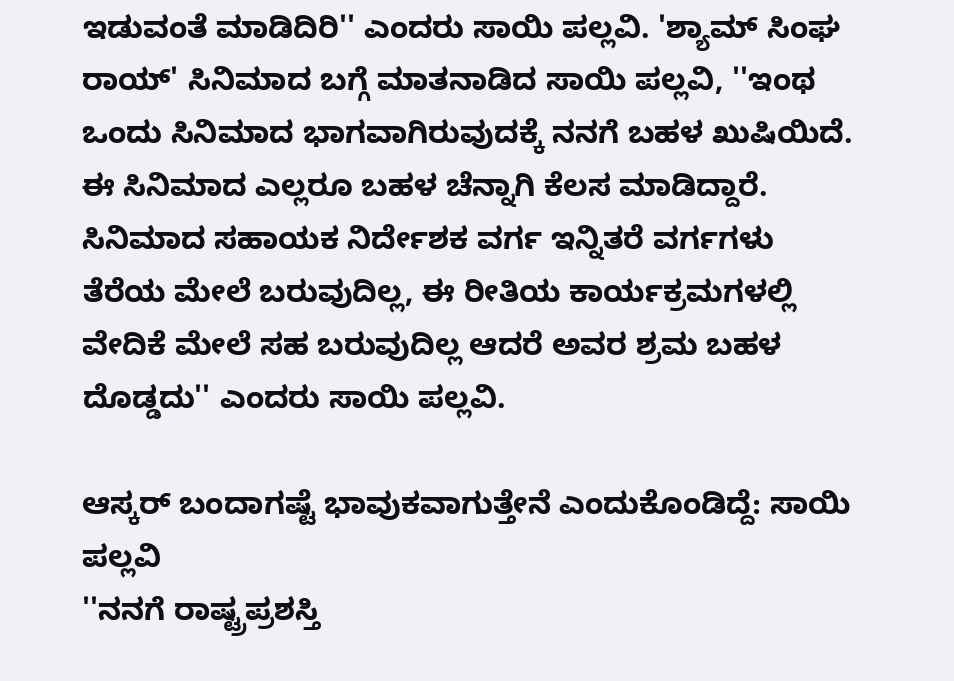ಇಡುವಂತೆ ಮಾಡಿದಿರಿ'' ಎಂದರು ಸಾಯಿ ಪಲ್ಲವಿ. 'ಶ್ಯಾಮ್ ಸಿಂಘ ರಾಯ್' ಸಿನಿಮಾದ ಬಗ್ಗೆ ಮಾತನಾಡಿದ ಸಾಯಿ ಪಲ್ಲವಿ, ''ಇಂಥ ಒಂದು ಸಿನಿಮಾದ ಭಾಗವಾಗಿರುವುದಕ್ಕೆ ನನಗೆ ಬಹಳ ಖುಷಿಯಿದೆ. ಈ ಸಿನಿಮಾದ ಎಲ್ಲರೂ ಬಹಳ ಚೆನ್ನಾಗಿ ಕೆಲಸ ಮಾಡಿದ್ದಾರೆ. ಸಿನಿಮಾದ ಸಹಾಯಕ ನಿರ್ದೇಶಕ ವರ್ಗ ಇನ್ನಿತರೆ ವರ್ಗಗಳು ತೆರೆಯ ಮೇಲೆ ಬರುವುದಿಲ್ಲ, ಈ ರೀತಿಯ ಕಾರ್ಯಕ್ರಮಗಳಲ್ಲಿ ವೇದಿಕೆ ಮೇಲೆ ಸಹ ಬರುವುದಿಲ್ಲ ಆದರೆ ಅವರ ಶ್ರಮ ಬಹಳ ದೊಡ್ಡದು'' ಎಂದರು ಸಾಯಿ ಪಲ್ಲವಿ.

ಆಸ್ಕರ್ ಬಂದಾಗಷ್ಟೆ ಭಾವುಕವಾಗುತ್ತೇನೆ ಎಂದುಕೊಂಡಿದ್ದೆ: ಸಾಯಿ ಪಲ್ಲವಿ
''ನನಗೆ ರಾಷ್ಟ್ರಪ್ರಶಸ್ತಿ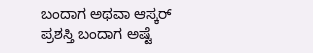ಬಂದಾಗ ಅಥವಾ ಆಸ್ಕರ್ ಪ್ರಶಸ್ತಿ ಬಂದಾಗ ಅಷ್ಟೆ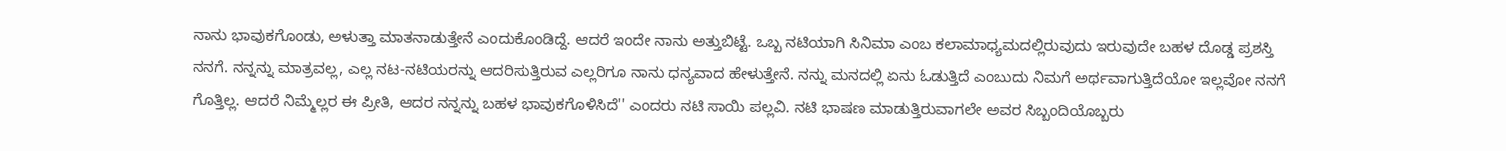ನಾನು ಭಾವುಕಗೊಂಡು, ಅಳುತ್ತಾ ಮಾತನಾಡುತ್ತೇನೆ ಎಂದುಕೊಂಡಿದ್ದೆ. ಆದರೆ ಇಂದೇ ನಾನು ಅತ್ತುಬಿಟ್ಟೆ. ಒಬ್ಬ ನಟಿಯಾಗಿ ಸಿನಿಮಾ ಎಂಬ ಕಲಾಮಾಧ್ಯಮದಲ್ಲಿರುವುದು ಇರುವುದೇ ಬಹಳ ದೊಡ್ಡ ಪ್ರಶಸ್ತಿ ನನಗೆ. ನನ್ನನ್ನು ಮಾತ್ರವಲ್ಲ, ಎಲ್ಲ ನಟ-ನಟಿಯರನ್ನು ಆದರಿಸುತ್ತಿರುವ ಎಲ್ಲರಿಗೂ ನಾನು ಧನ್ಯವಾದ ಹೇಳುತ್ತೇನೆ. ನನ್ನು ಮನದಲ್ಲಿ ಏನು ಓಡುತ್ತಿದೆ ಎಂಬುದು ನಿಮಗೆ ಅರ್ಥವಾಗುತ್ತಿದೆಯೋ ಇಲ್ಲವೋ ನನಗೆ ಗೊತ್ತಿಲ್ಲ. ಆದರೆ ನಿಮ್ಮೆಲ್ಲರ ಈ ಪ್ರೀತಿ, ಆದರ ನನ್ನನ್ನು ಬಹಳ ಭಾವುಕಗೊಳಿಸಿದೆ'' ಎಂದರು ನಟಿ ಸಾಯಿ ಪಲ್ಲವಿ. ನಟಿ ಭಾಷಣ ಮಾಡುತ್ತಿರುವಾಗಲೇ ಅವರ ಸಿಬ್ಬಂದಿಯೊಬ್ಬರು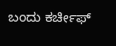ಬಂದು ಕರ್ಚೀಫ್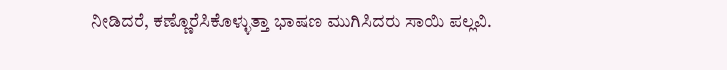ನೀಡಿದರೆ, ಕಣ್ಣೊರೆಸಿಕೊಳ್ಳುತ್ತಾ ಭಾಷಣ ಮುಗಿಸಿದರು ಸಾಯಿ ಪಲ್ಲವಿ.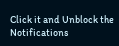Click it and Unblock the Notifications